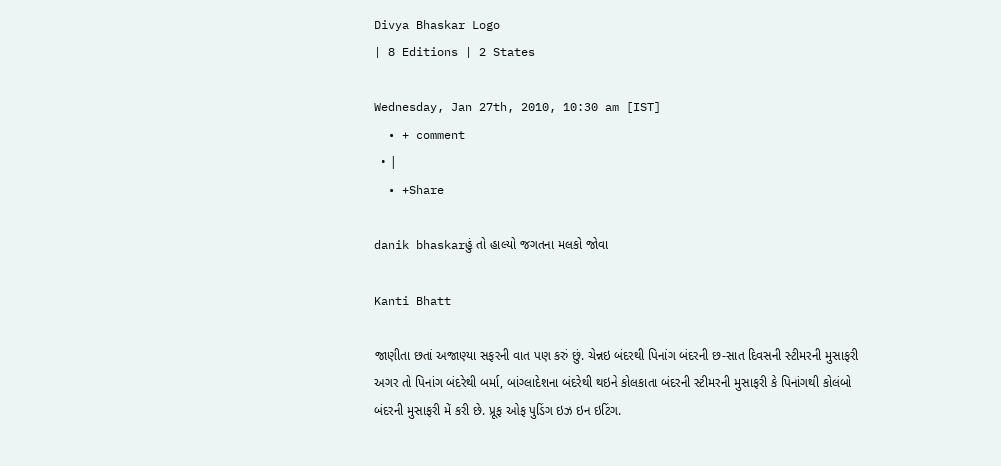Divya Bhaskar Logo
| 8 Editions | 2 States

Wednesday, Jan 27th, 2010, 10:30 am [IST]
  • + comment
  • |
  • +Share

danik bhaskarહું તો હાલ્યો જગતના મલકો જોવા

Kanti Bhatt

જાણીતા છતાં અજાણ્યા સફરની વાત પણ કરું છું. ચેન્નઇ બંદરથી પિનાંગ બંદરની છ-સાત દિવસની સ્ટીમરની મુસાફરી અગર તો પિનાંગ બંદરેથી બર્મા, બાંગ્લાદેશના બંદરેથી થઇને કોલકાતા બંદરની સ્ટીમરની મુસાફરી કે પિનાંગથી કોલંબો બંદરની મુસાફરી મેં કરી છે. પ્રૂફ ઓફ પુડિંગ ઇઝ ઇન ઇટિંગ.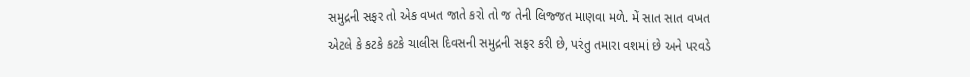સમુદ્રની સફર તો એક વખત જાતે કરો તો જ તેની લિજ્જત માણવા મળે. મેં સાત સાત વખત એટલે કે કટકે કટકે ચાલીસ દિવસની સમુદ્રની સફર કરી છે, પરંતુ તમારા વશમાં છે અને પરવડે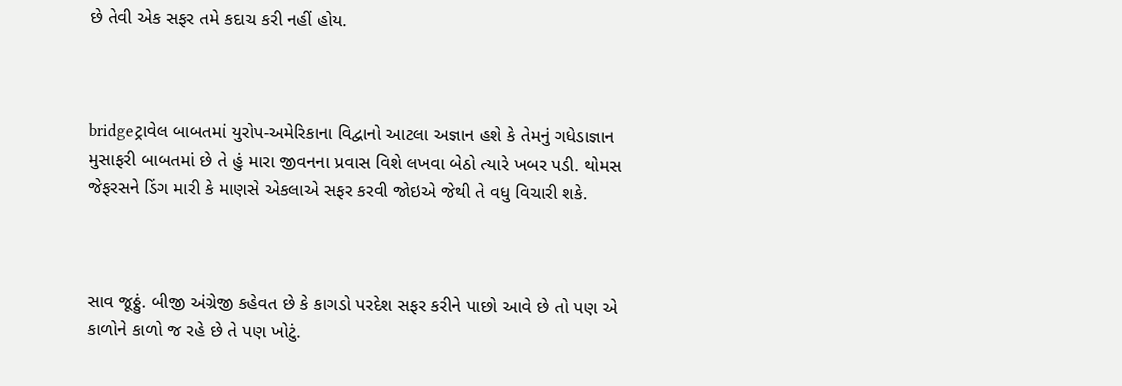છે તેવી એક સફર તમે કદાચ કરી નહીં હોય.



bridgeટ્રાવેલ બાબતમાં યુરોપ-અમેરિકાના વિદ્વાનો આટલા અજ્ઞાન હશે કે તેમનું ગધેડાજ્ઞાન મુસાફરી બાબતમાં છે તે હું મારા જીવનના પ્રવાસ વિશે લખવા બેઠો ત્યારે ખબર પડી. થોમસ જેફરસને ડિંગ મારી કે માણસે એકલાએ સફર કરવી જોઇએ જેથી તે વધુ વિચારી શકે.



સાવ જૂઠ્ઠું. બીજી અંગ્રેજી કહેવત છે કે કાગડો પરદેશ સફર કરીને પાછો આવે છે તો પણ એ કાળોને કાળો જ રહે છે તે પણ ખોટું.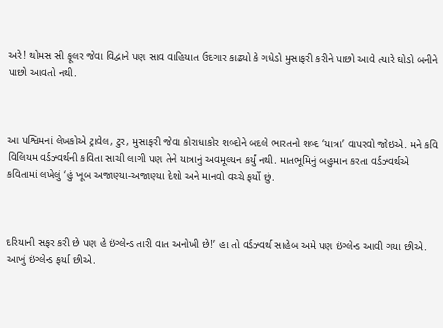અરે! થોમસ સી ફૂલર જેવા વિદ્વાને પણ સાવ વાહિયાત ઉદગાર કાઢ્યો કે ગધેડો મુસાફરી કરીને પાછો આવે ત્યારે ઘોડો બનીને પાછો આવતો નથી.



આ પશ્વિમનાં લેખકોએ ટ્રાવેલ, ટુર, મુસાફરી જેવા કોરાધાકોર શબ્દોને બદલે ભારતનો શબ્દ ‘યાત્રા’ વાપરવો જોઇએ. મને કવિ વિલિયમ વર્ડઝ્વર્થની કવિતા સાચી લાગી પણ તેને યાત્રાનું અવમૂલ્યન કર્યું નથી. માતભૂમિનું બહુમાન કરતા વર્ડઝ્વર્થએ કવિતામાં લખેલું ‘હું ખૂબ અજાણ્યા-અજાણ્યા દેશો અને માનવો વચ્ચે ફર્યો છું.



દરિયાની સફર કરી છે પણ હે ઇંગ્લેન્ડ તારી વાત અનોખી છે!’ હા તો વર્ડઝ્વર્થ સાહેબ અમે પણ ઇંગ્લેન્ડ આવી ગયા છીએ. આખું ઇંગ્લેન્ડ ફર્યા છીએ.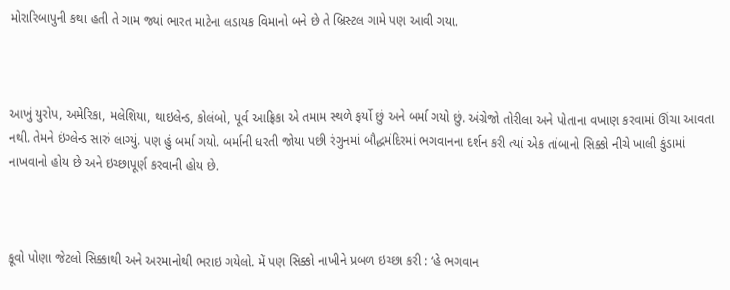મોરારિબાપુની કથા હતી તે ગામ જ્યાં ભારત માટેના લડાયક વિમાનો બને છે તે બ્રિસ્ટલ ગામે પણ આવી ગયા.



આખું યુરોપ, અમેરિકા, મલેશિયા, થાઇલેન્ડ, કોલંબો, પૂર્વ આફ્રિકા એ તમામ સ્થળે ફર્યો છું અને બર્મા ગયો છું. અંગ્રેજો તોરીલા અને પોતાના વખાણ કરવામાં ઊંચા આવતા નથી. તેમને ઇંગ્લેન્ડ સારું લાગ્યું. પણ હું બર્મા ગયો. બર્માની ધરતી જોયા પછી રંગુનમાં બૌદ્ધમંદિરમાં ભગવાનના દર્શન કરી ત્યાં એક તાંબાનો સિક્કો નીચે ખાલી કુંડામાં નાખવાનો હોય છે અને ઇચ્છાપૂર્ણ કરવાની હોય છે.



કૂવો પોણા જેટલો સિક્કાથી અને અરમાનોથી ભરાઇ ગયેલો. મેં પણ સિક્કો નાખીને પ્રબળ ઇચ્છા કરી : ‘હે ભગવાન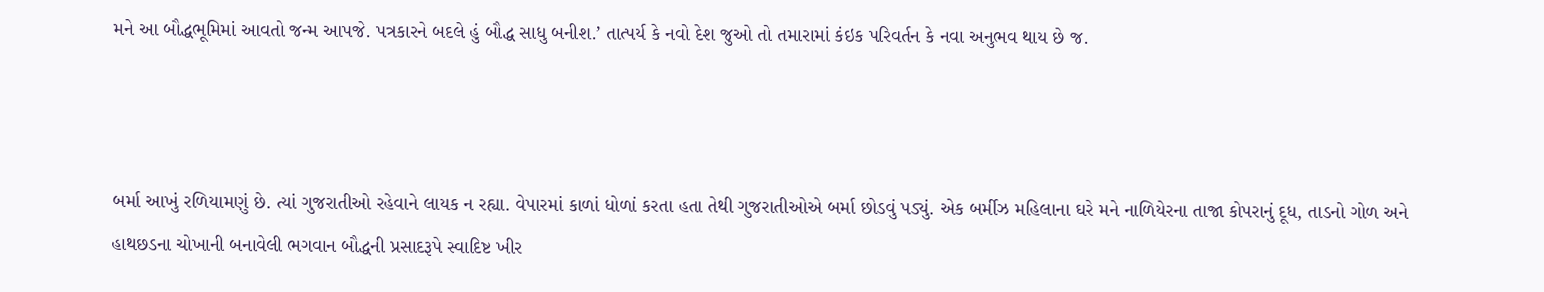મને આ બૌદ્ધભૂમિમાં આવતો જન્મ આપજે. પત્રકારને બદલે હું બૌદ્ધ સાધુ બનીશ.’ તાત્પર્ય કે નવો દેશ જુઓ તો તમારામાં કંઇક પરિવર્તન કે નવા અનુભવ થાય છે જ.



બર્મા આખું રળિયામણું છે. ત્યાં ગુજરાતીઓ રહેવાને લાયક ન રહ્યા. વેપારમાં કાળાં ધોળાં કરતા હતા તેથી ગુજરાતીઓએ બર્મા છોડવું પડ્યું. એક બર્મીઝ મહિલાના ઘરે મને નાળિયેરના તાજા કોપરાનું દૂધ, તાડનો ગોળ અને હાથછડના ચોખાની બનાવેલી ભગવાન બૌદ્ધની પ્રસાદરૂપે સ્વાદિષ્ટ ખીર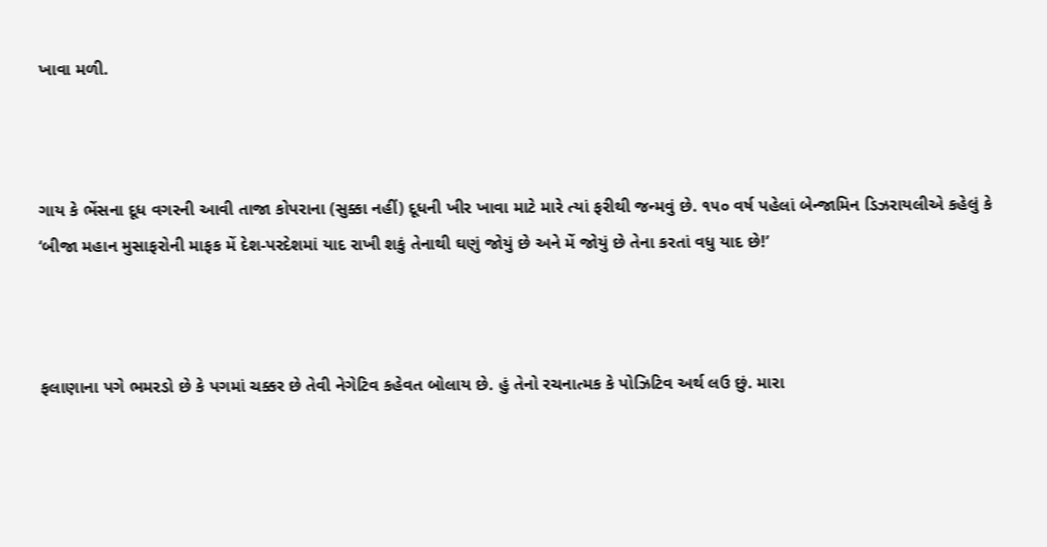ખાવા મળી.



ગાય કે ભેંસના દૂધ વગરની આવી તાજા કોપરાના (સુક્કા નહીં) દૂધની ખીર ખાવા માટે મારે ત્યાં ફરીથી જન્મવું છે. ૧૫૦ વર્ષ પહેલાં બેન્જામિન ડિઝરાયલીએ કહેલું કે ‘બીજા મહાન મુસાફરોની માફક મેં દેશ-પરદેશમાં યાદ રાખી શકું તેનાથી ઘણું જોયું છે અને મેં જોયું છે તેના કરતાં વધુ યાદ છે!’



ફલાણાના પગે ભમરડો છે કે પગમાં ચક્કર છે તેવી નેગેટિવ કહેવત બોલાય છે. હું તેનો રચનાત્મક કે પોઝિટિવ અર્થ લઉ છું. મારા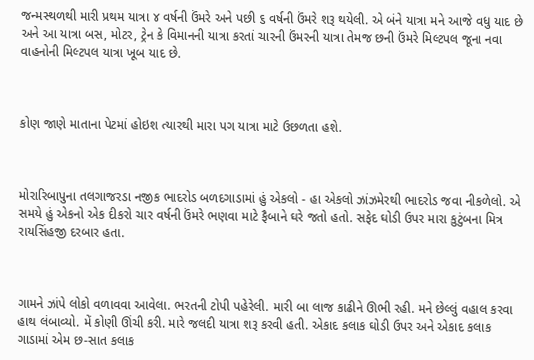જન્મસ્થળથી મારી પ્રથમ યાત્રા ૪ વર્ષની ઉંમરે અને પછી ૬ વર્ષની ઉંમરે શરૂ થયેલી. એ બંને યાત્રા મને આજે વધુ યાદ છે અને આ યાત્રા બસ, મોટર, ટ્રેન કે વિમાનની યાત્રા કરતાં ચારની ઉંમરની યાત્રા તેમજ છની ઉંમરે મિલ્ટપલ જૂના નવા વાહનોની મિલ્ટપલ યાત્રા ખૂબ યાદ છે.



કોણ જાણે માતાના પેટમાં હોઇશ ત્યારથી મારા પગ યાત્રા માટે ઉછળતા હશે.



મોરારિબાપુના તલગાજરડા નજીક ભાદરોડ બળદગાડામાં હું એકલો - હા એકલો ઝાંઝમેરથી ભાદરોડ જવા નીકળેલો. એ સમયે હું એકનો એક દીકરો ચાર વર્ષની ઉંમરે ભણવા માટે ફૈબાને ઘરે જતો હતો. સફેદ ઘોડી ઉપર મારા કુટુંબના મિત્ર રાયસિંહજી દરબાર હતા.



ગામને ઝાંપે લોકો વળાવવા આવેલા. ભરતની ટોપી પહેરેલી. મારી બા લાજ કાઢીને ઊભી રહી. મને છેલ્લું વહાલ કરવા હાથ લંબાવ્યો. મેં કોણી ઊંચી કરી. મારે જલદી યાત્રા શરૂ કરવી હતી. એકાદ કલાક ઘોડી ઉપર અને એકાદ કલાક ગાડામાં એમ છ-સાત કલાક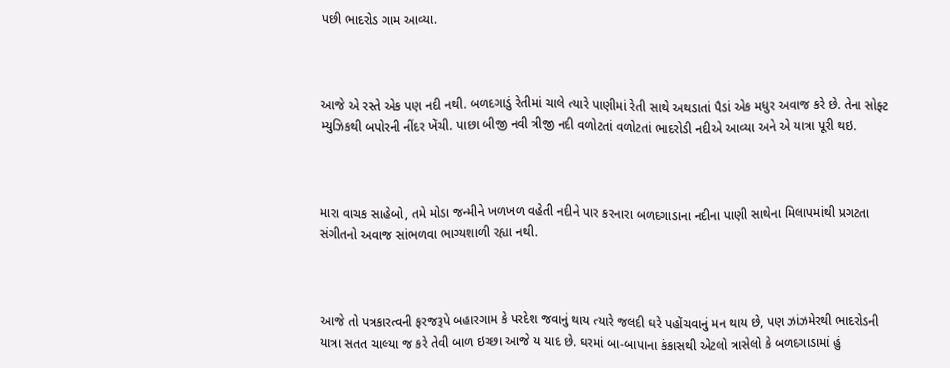પછી ભાદરોડ ગામ આવ્યા.



આજે એ રસ્તે એક પણ નદી નથી. બળદગાડું રેતીમાં ચાલે ત્યારે પાણીમાં રેતી સાથે અથડાતાં પૈડાં એક મધુર અવાજ કરે છે. તેના સોફ્ટ મ્યુઝિકથી બપોરની નીંદર ખેંચી. પાછા બીજી નવી ત્રીજી નદી વળોટતાં વળોટતાં ભાદરોડી નદીએ આવ્યા અને એ યાત્રા પૂરી થઇ.



મારા વાચક સાહેબો, તમે મોડા જન્મીને ખળખળ વહેતી નદીને પાર કરનારા બળદગાડાના નદીના પાણી સાથેના મિલાપમાંથી પ્રગટતા સંગીતનો અવાજ સાંભળવા ભાગ્યશાળી રહ્યા નથી.



આજે તો પત્રકારત્વની ફરજરૂપે બહારગામ કે પરદેશ જવાનું થાય ત્યારે જલદી ઘરે પહોંચવાનું મન થાય છે, પણ ઝાંઝમેરથી ભાદરોડની યાત્રા સતત ચાલ્યા જ કરે તેવી બાળ ઇચ્છા આજે ય યાદ છે. ઘરમાં બા-બાપાના કંકાસથી એટલો ત્રાસેલો કે બળદગાડામાં હું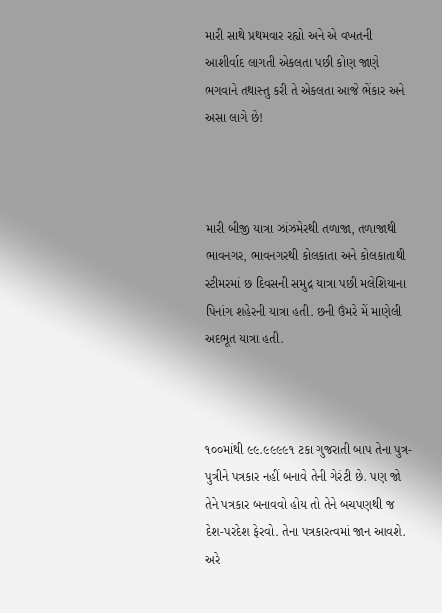મારી સાથે પ્રથમવાર રહ્યો અને એ વખતની આશીર્વાદ લાગતી એકલતા પછી કોણ જાણે ભગવાને તથાસ્તુ કરી તે એકલતા આજે ભેંકાર અને અસા લાગે છે!



મારી બીજી યાત્રા ઝાંઝમેરથી તળાજા, તળાજાથી ભાવનગર, ભાવનગરથી કોલકાતા અને કોલકાતાથી સ્ટીમરમાં છ દિવસની સમુદ્ર યાત્રા પછી મલેશિયાના પિનાંગ શહેરની યાત્રા હતી. છની ઉંમરે મેં માણેલી અદભૂત યાત્રા હતી.



૧૦૦માંથી ૯૯.૯૯૯૯૧ ટકા ગુજરાતી બાપ તેના પુત્ર-પુત્રીને પત્રકાર નહીં બનાવે તેની ગેરંટી છે. પણ જો તેને પત્રકાર બનાવવો હોય તો તેને બચપણથી જ દેશ-પરદેશ ફેરવો. તેના પત્રકારત્વમાં જાન આવશે. અરે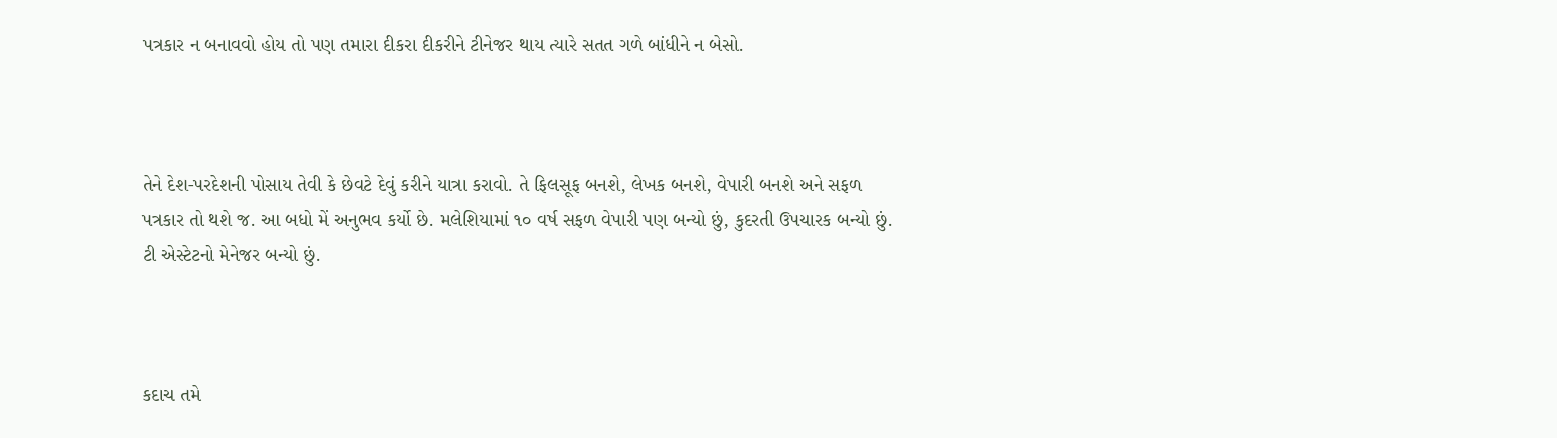પત્રકાર ન બનાવવો હોય તો પણ તમારા દીકરા દીકરીને ટીનેજર થાય ત્યારે સતત ગળે બાંધીને ન બેસો.



તેને દેશ-પરદેશની પોસાય તેવી કે છેવટે દેવું કરીને યાત્રા કરાવો. તે ફિલસૂફ બનશે, લેખક બનશે, વેપારી બનશે અને સફળ પત્રકાર તો થશે જ. આ બધો મેં અનુભવ કર્યો છે. મલેશિયામાં ૧૦ વર્ષ સફળ વેપારી પણ બન્યો છું, કુદરતી ઉપચારક બન્યો છું. ટી એસ્ટેટનો મેનેજર બન્યો છું.



કદાચ તમે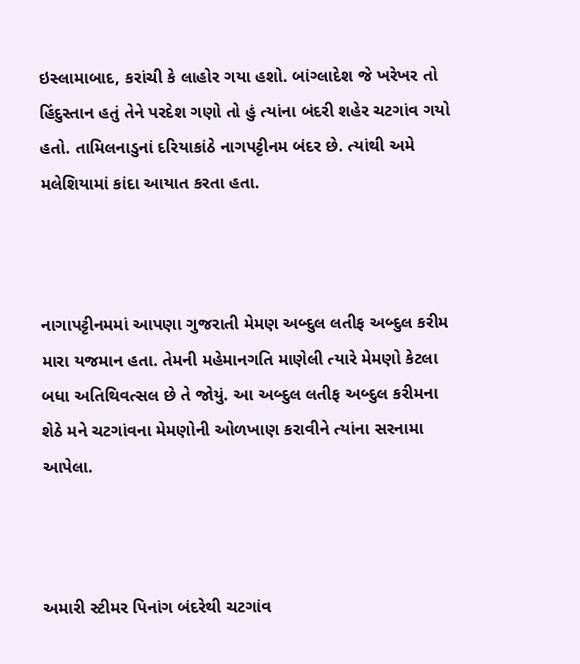ઇસ્લામાબાદ, કરાંચી કે લાહોર ગયા હશો. બાંગ્લાદેશ જે ખરેખર તો હિંદુસ્તાન હતું તેને પરદેશ ગણો તો હું ત્યાંના બંદરી શહેર ચટગાંવ ગયો હતો. તામિલનાડુનાં દરિયાકાંઠે નાગપટ્ટીનમ બંદર છે. ત્યાંથી અમે મલેશિયામાં કાંદા આયાત કરતા હતા.



નાગાપટ્ટીનમમાં આપણા ગુજરાતી મેમણ અબ્દુલ લતીફ અબ્દુલ કરીમ મારા યજમાન હતા. તેમની મહેમાનગતિ માણેલી ત્યારે મેમણો કેટલા બધા અતિથિવત્સલ છે તે જોયું. આ અબ્દુલ લતીફ અબ્દુલ કરીમના શેઠે મને ચટગાંવના મેમણોની ઓળખાણ કરાવીને ત્યાંના સરનામા આપેલા.



અમારી સ્ટીમર પિનાંગ બંદરેથી ચટગાંવ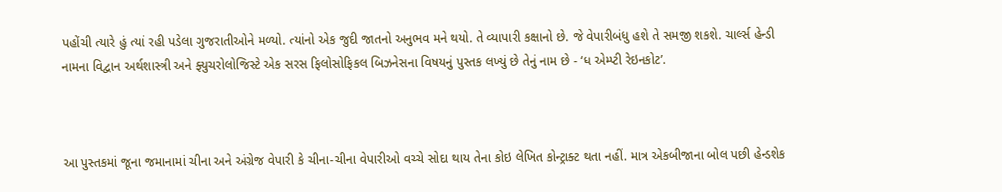પહોંચી ત્યારે હું ત્યાં રહી પડેલા ગુજરાતીઓને મળ્યો. ત્યાંનો એક જુદી જાતનો અનુભવ મને થયો. તે વ્યાપારી કક્ષાનો છે. જે વેપારીબંધુ હશે તે સમજી શકશે. ચાર્લ્સ હેન્ડી નામના વિદ્વાન અર્થશાસ્ત્રી અને ફ્યુચરોલોજિસ્ટે એક સરસ ફિલોસોફિકલ બિઝનેસના વિષયનું પુસ્તક લખ્યું છે તેનું નામ છે - ‘ધ એમ્પ્ટી રેઇનકોટ’.



આ પુસ્તકમાં જૂના જમાનામાં ચીના અને અંગ્રેજ વેપારી કે ચીના-ચીના વેપારીઓ વચ્ચે સોદા થાય તેના કોઇ લેખિત કોન્ટ્રાક્ટ થતા નહીં. માત્ર એકબીજાના બોલ પછી હેન્ડશેક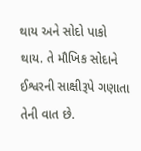થાય અને સોદો પાકો થાય. તે મૌખિક સોદાને ઈશ્વરની સાક્ષીરૂપે ગણાતા તેની વાત છે.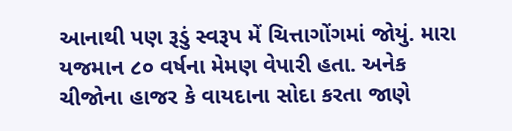આનાથી પણ રૂડું સ્વરૂપ મેં ચિત્તાગોંગમાં જોયું. મારા યજમાન ૮૦ વર્ષના મેમણ વેપારી હતા. અનેક ચીજોના હાજર કે વાયદાના સોદા કરતા જાણે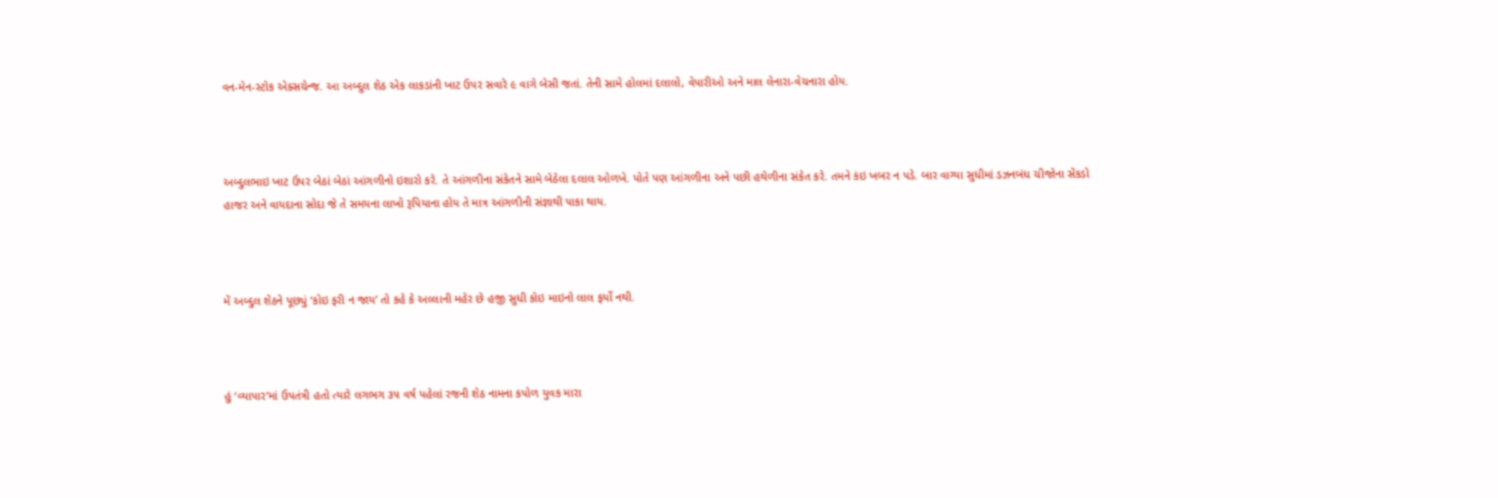વન-મેન-સ્ટોક એક્સચેન્જ. આ અબ્દુલ શેઠ એક લાકડાંની ખાટ ઉપર સવારે ૯ વાગે બેસી જતાં. તેની સામે હોલમાં દલાલો, વેપારીઓ અને માલ લેનારા-વેચનારા હોય.



અબ્દુલભાઇ ખાટ ઉપર બેઠાં બેઠાં આંગળીનો ઇશારો કરે. તે આંગળીના સંકેતને સામે બેઠેલા દલાલ ઓળખે. પોતે પણ આંગળીના અને પછી હથેળીના સંકેત કરે. તમને કંઇ ખબર ન પડે. બાર વાગ્યા સુધીમાં ડઝનબંધ ચીજોના સેંકડો હાજર અને વાયદાના સોદા જે તે સમયના લાખો રૂપિયાના હોય તે માત્ર આંગળીની સંજ્ઞાથી પાકા થાય.



મેં અબ્દુલ શેઠને પૂછ્યું ‘કોઇ ફરી ન જાય’ તો કહે કે અલ્લાની મહેર છે હજી સુધી કોઇ માઇનો લાલ ફર્યો નથી.



હું ‘વ્યાપાર’માં ઉપતંત્રી હતો ત્યારે લગભગ ૩૫ વર્ષ પહેલાં રજની શેઠ નામના કપોળ યુવક મારા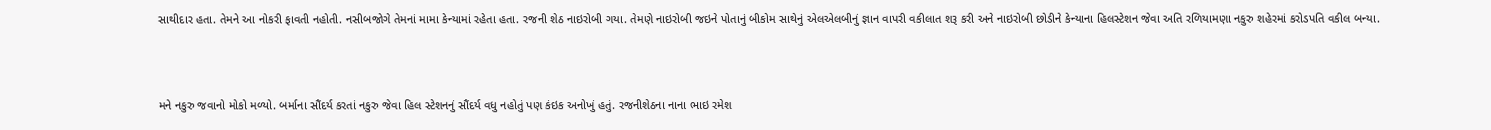સાથીદાર હતા. તેમને આ નોકરી ફાવતી નહોતી. નસીબજોગે તેમનાં મામા કેન્યામાં રહેતા હતા. રજની શેઠ નાઇરોબી ગયા. તેમણે નાઇરોબી જઇને પોતાનું બીકોમ સાથેનું એલએલબીનું જ્ઞાન વાપરી વકીલાત શરૂ કરી અને નાઇરોબી છોડીને કેન્યાના હિલસ્ટેશન જેવા અતિ રળિયામણા નકુરુ શહેરમાં કરોડપતિ વકીલ બન્યા.



મને નકુરુ જવાનો મોકો મળ્યો. બર્માના સૌંદર્ય કરતાં નકુરુ જેવા હિલ સ્ટેશનનું સૌંદર્ય વધુ નહોતું પણ કંઇક અનોખું હતું. રજનીશેઠના નાના ભાઇ રમેશ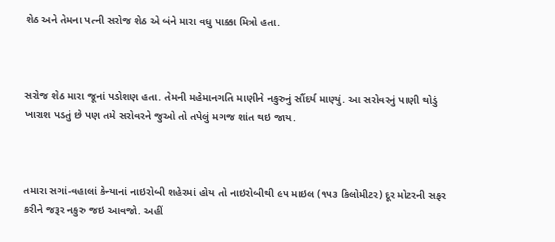શેઠ અને તેમના પત્ની સરોજ શેઠ એ બંને મારા વધુ પાક્કા મિત્રો હતા.



સરોજ શેઠ મારા જૂનાં પડોશણ હતા. તેમની મહેમાનગતિ માણીને નકુરુનું સૌંદર્ય માણ્યું. આ સરોવરનું પાણી થોડું ખારાશ પડતું છે પણ તમે સરોવરને જુઓ તો તપેલું મગજ શાંત થઇ જાય.



તમારા સગાં-વહાલાં કેન્યાનાં નાઇરોબી શહેરમાં હોય તો નાઇરોબીથી ૯૫ માઇલ (૧૫૩ કિલોમીટર) દૂર મોટરની સફર કરીને જરૂર નકુરુ જઇ આવજો. અહીં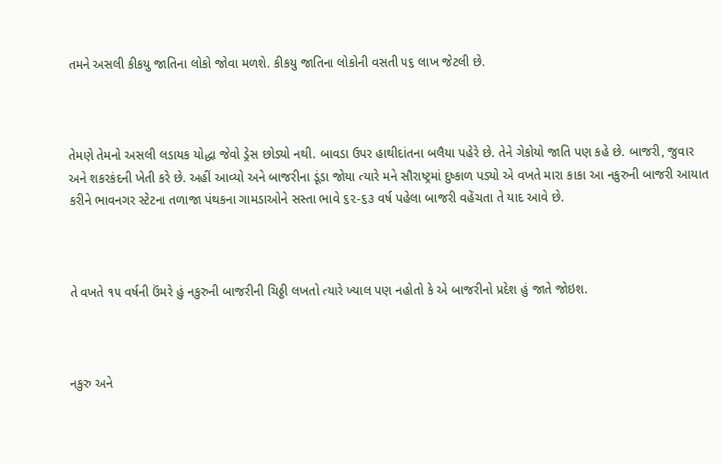તમને અસલી કીકયુ જાતિના લોકો જોવા મળશે. કીકયુ જાતિના લોકોની વસતી ૫૬ લાખ જેટલી છે.



તેમણે તેમનો અસલી લડાયક યોદ્ધા જેવો ડ્રેસ છોડ્યો નથી. બાવડા ઉપર હાથીદાંતના બલૈયા પહેરે છે. તેને ગેકોયો જાતિ પણ કહે છે. બાજરી, જુવાર અને શકરકંદની ખેતી કરે છે. અહીં આવ્યો અને બાજરીના ડૂંડા જોયા ત્યારે મને સૌરાષ્ટ્રમાં દુષ્કાળ પડ્યો એ વખતે મારા કાકા આ નકુરુની બાજરી આયાત કરીને ભાવનગર સ્ટેટના તળાજા પંથકના ગામડાઓને સસ્તા ભાવે ૬૨-૬૩ વર્ષ પહેલા બાજરી વહેંચતા તે યાદ આવે છે.



તે વખતે ૧૫ વર્ષની ઉંમરે હું નકુરુની બાજરીની ચિઠ્ઠી લખતો ત્યારે ખ્યાલ પણ નહોતો કે એ બાજરીનો પ્રદેશ હું જાતે જોઇશ.



નકુરુ અને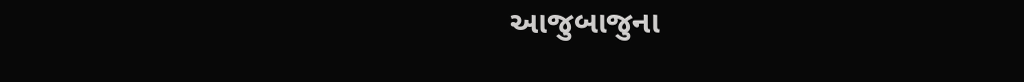આજુબાજુના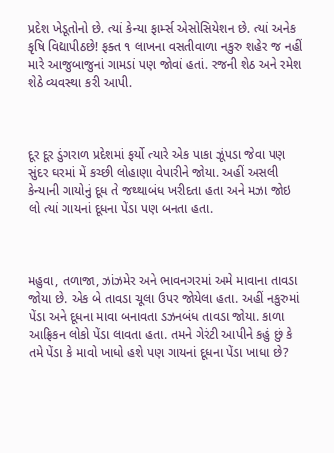પ્રદેશ ખેડૂતોનો છે. ત્યાં કેન્યા ફાર્મ્સ એસોસિયેશન છે. ત્યાં અનેક કૃષિ વિદ્યાપીઠછે! ફક્ત ૧ લાખના વસતીવાળા નકુરુ શહેર જ નહીં મારે આજુબાજુનાં ગામડાં પણ જોવાં હતાં. રજની શેઠ અને રમેશ શેઠે વ્યવસ્થા કરી આપી.



દૂર દૂર ડુંગરાળ પ્રદેશમાં ફર્યો ત્યારે એક પાકા ઝૂંપડા જેવા પણ સુંદર ઘરમાં મેં કચ્છી લોહાણા વેપારીને જોયા. અહીં અસલી કેન્યાની ગાયોનું દૂધ તે જથ્થાબંધ ખરીદતા હતા અને મઝા જોઇ લો ત્યાં ગાયનાં દૂધના પેંડા પણ બનતા હતા.



મહુવા, તળાજા, ઝાંઝમેર અને ભાવનગરમાં અમે માવાના તાવડા જોયા છે. એક બે તાવડા ચૂલા ઉપર જોયેલા હતા. અહીં નકુરુમાં પેંડા અને દૂધના માવા બનાવતા ડઝનબંધ તાવડા જોયા. કાળા આફ્રિકન લોકો પેંડા લાવતા હતા. તમને ગેરંટી આપીને કહું છું કે તમે પેંડા કે માવો ખાધો હશે પણ ગાયનાં દૂધના પેંડા ખાધા છે?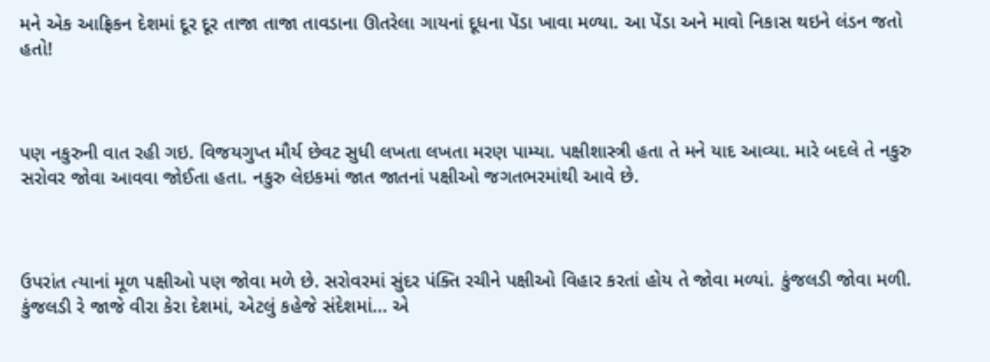મને એક આફ્રિકન દેશમાં દૂર દૂર તાજા તાજા તાવડાના ઊતરેલા ગાયનાં દૂધના પેંડા ખાવા મળ્યા. આ પેંડા અને માવો નિકાસ થઇને લંડન જતો હતો!



પણ નકુરુની વાત રહી ગઇ. વિજયગુપ્ત મૌર્ય છેવટ સુધી લખતા લખતા મરણ પામ્યા. પક્ષીશાસ્ત્રી હતા તે મને યાદ આવ્યા. મારે બદલે તે નકુરુ સરોવર જોવા આવવા જોઈતા હતા. નકુરુ લેઇકમાં જાત જાતનાં પક્ષીઓ જગતભરમાંથી આવે છે.



ઉપરાંત ત્યાનાં મૂળ પક્ષીઓ પણ જોવા મળે છે. સરોવરમાં સુંદર પંક્તિ રચીને પક્ષીઓ વિહાર કરતાં હોય તે જોવા મળ્યાં. કુંજલડી જોવા મળી. કુંજલડી રે જાજે વીરા કેરા દેશમાં, એટલું કહેજે સંદેશમાં... એ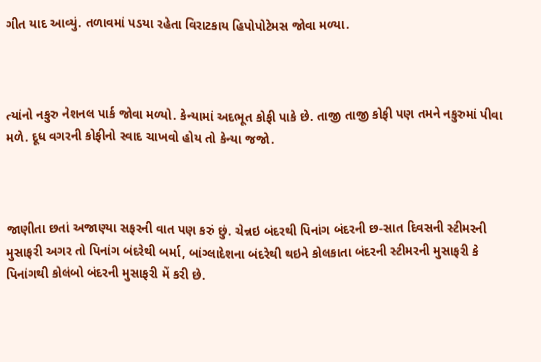ગીત યાદ આવ્યું. તળાવમાં પડયા રહેતા વિરાટકાય હિપોપોટેમસ જોવા મળ્યા.



ત્યાંનો નકુરુ નેશનલ પાર્ક જોવા મળ્યો. કેન્યામાં અદભૂત કોફી પાકે છે. તાજી તાજી કોફી પણ તમને નકુરુમાં પીવા મળે. દૂધ વગરની કોફીનો સ્વાદ ચાખવો હોય તો કેન્યા જજો.



જાણીતા છતાં અજાણ્યા સફરની વાત પણ કરું છું. ચેન્નઇ બંદરથી પિનાંગ બંદરની છ-સાત દિવસની સ્ટીમરની મુસાફરી અગર તો પિનાંગ બંદરેથી બર્મા, બાંગ્લાદેશના બંદરેથી થઇને કોલકાતા બંદરની સ્ટીમરની મુસાફરી કે પિનાંગથી કોલંબો બંદરની મુસાફરી મેં કરી છે.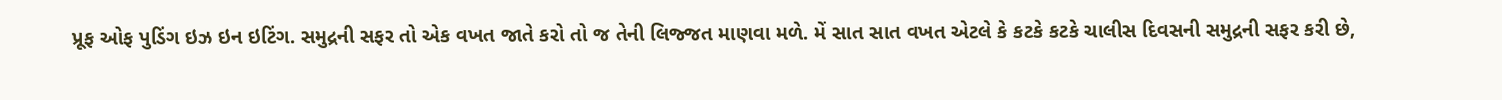પ્રૂફ ઓફ પુડિંગ ઇઝ ઇન ઇટિંગ. સમુદ્રની સફર તો એક વખત જાતે કરો તો જ તેની લિજ્જત માણવા મળે. મેં સાત સાત વખત એટલે કે કટકે કટકે ચાલીસ દિવસની સમુદ્રની સફર કરી છે,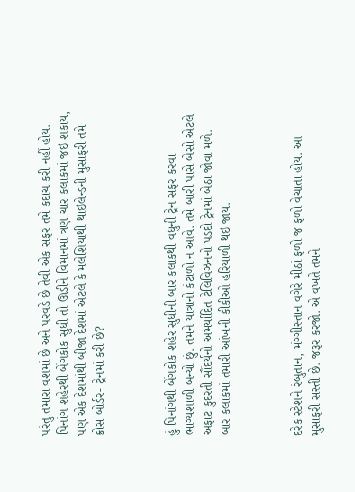પરંતુ તમારા વશમાં છે અને પરવડે છે તેવી એક સફર તમે કદાચ કરી નહીં હોય. પિનાંગ શહેરથી બેંગકોક સુધી તો ઊડીને વિમાનમાં ત્રણ ચાર કલાકમાં જઇ શકાય, પણ એક દેશમાંથી બીજા દેશમાં એટલે કે મલેશિયાથી થાઇલેન્ડની મુસાફરી તમે ક્રોસ બોર્ડર- ટ્રેનમાં કરી છે?



હું પિનાંગથી બેંગકોક શહેર સુધીની બાર કલાકથી વધુની ટ્રેન સફર કરવા ભાગ્યશાળી બન્યો છું. તમને યાત્રાનો કંટાળો ન આવે. તમે બારી પાસે બેસો એટલે અફાટ કુદરતી સૌંદર્યનો અમર્યાદિત ટેલિવિઝનનો પડદો ટ્રેનમાં બેઠા જોવા મળે. બાર કલાકમાં તમારી આંખની કીકીઓ હરિયાળી થઇ જાય.



દરેક સ્ટેશને રંબુતાન, મંગ્ગીસ્તાન વગેરે મીઠાં ફળો જ ફળો વેચાતા હોય. આ મુસાફરી સસ્તી છે. જરૂર કરજો. એ વખતે તમને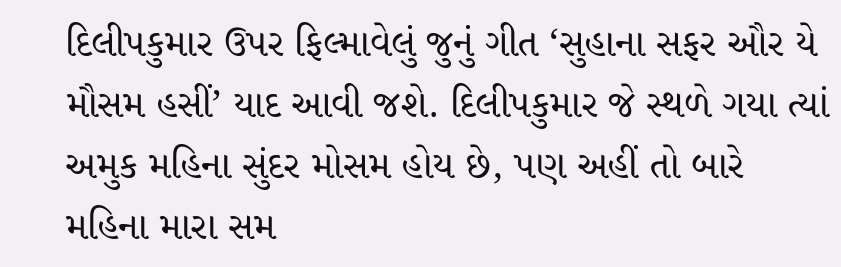દિલીપકુમાર ઉપર ફિલ્માવેલું જુનું ગીત ‘સુહાના સફર ઔર યે મૌસમ હસીં’ યાદ આવી જશે. દિલીપકુમાર જે સ્થળે ગયા ત્યાં અમુક મહિના સુંદર મોસમ હોય છે, પણ અહીં તો બારે મહિના મારા સમ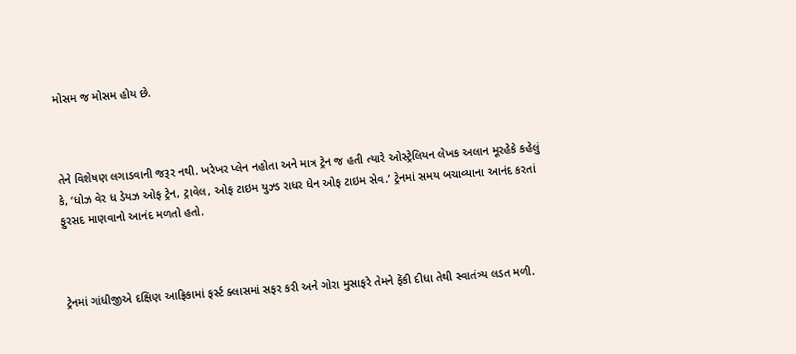મોસમ જ મોસમ હોય છે.



તેને વિશેષણ લગાડવાની જરૂર નથી. ખરેખર પ્લેન નહોતા અને માત્ર ટ્રેન જ હતી ત્યારે ઓસ્ટ્રેલિયન લેખક અલાન મૂરહેકે કહેલું કે, ‘ધોઝ વેર ધ ડેયઝ ઓફ ટ્રેન, ટ્રાવેલ, ઓફ ટાઇમ યુઝ્ડ રાધર ધેન ઓફ ટાઇમ સેવ.’ ટ્રેનમાં સમય બચાવ્યાના આનંદ કરતાં ફુરસદ માણવાનો આનંદ મળતો હતો.



ટ્રેનમાં ગાંધીજીએ દક્ષિણ આફ્રિકામાં ફર્સ્ટ ક્લાસમાં સફર કરી અને ગોરા મુસાફરે તેમને ફેંકી દીધા તેથી સ્વાતંત્ર્ય લડત મળી.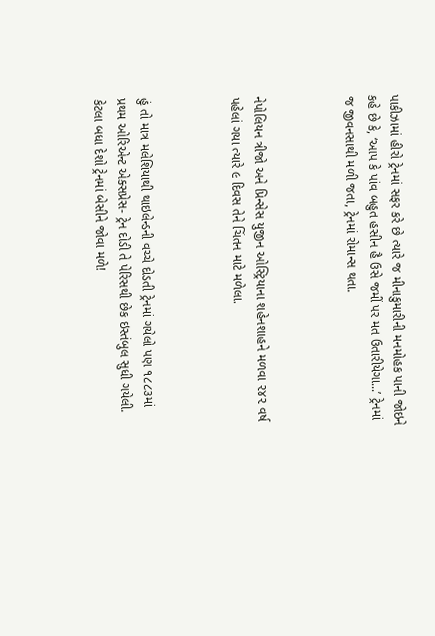પાકીઝામાં હીરો ટ્રેનમાં સફર કરે છે ત્યારે જ મીનાકુમારીની મનમોહક પાની જોઇને કહે છે કે, ‘આપ કે પાંવ બહુત હસીન હૈ ઉસે જમીં પર મત ઉતારીયેગા...’ ટ્રેનમાં જ જીવનસાથી મળી જતા, ટ્રેનમાં રોમાન્સ થતા.



નેપોલિયન ત્રીજો અને પ્રિન્સેસ યુજીન ઓસ્ટ્રિયાના શહેનશાહને મળવા ૨૪૨ વર્ષ પહેલાં ગયા ત્યારે ૯ દિવસ તેને ચિંતન માટે મળેલા.



હું તો માત્ર મલેશિયાથી થાઇલેન્ડની વચ્ચે દોડતી ટ્રેનમાં ગયેલો પણ ૧૮૮૩માં પ્રથમ ઓરિએન્ટ એક્સપ્રેસ- ટ્રેન દોડી તે પેરિસથી છેક ઇસ્તંબુલ સુધી ગયેલી. કેટલા બધા દેશો ટ્રેનમાં બેસીને જોવા મળે!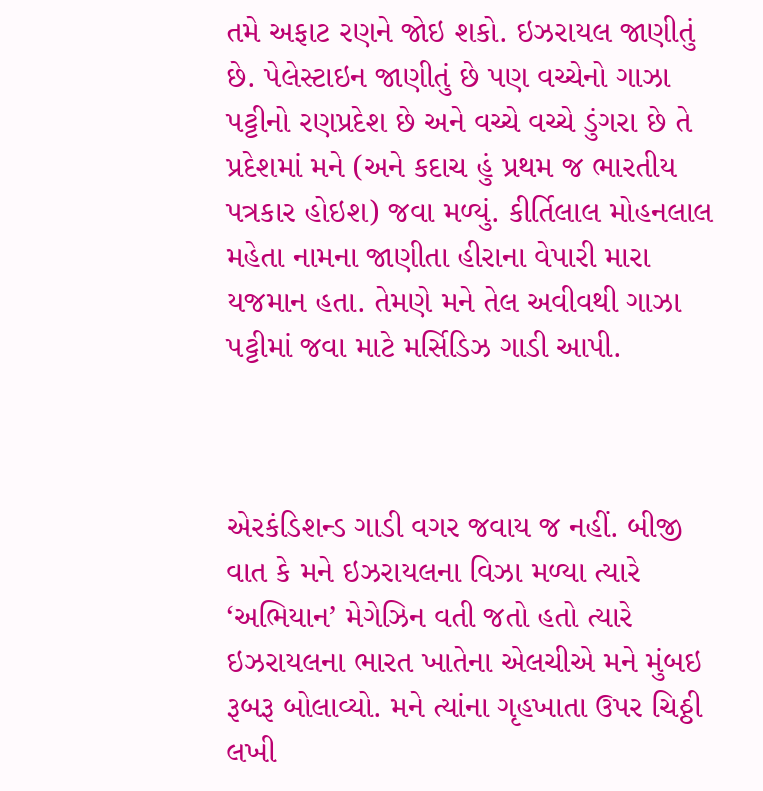તમે અફાટ રણને જોઇ શકો. ઇઝરાયલ જાણીતું છે. પેલેસ્ટાઇન જાણીતું છે પણ વચ્ચેનો ગાઝા પટ્ટીનો રણપ્રદેશ છે અને વચ્ચે વચ્ચે ડુંગરા છે તે પ્રદેશમાં મને (અને કદાચ હું પ્રથમ જ ભારતીય પત્રકાર હોઇશ) જવા મળ્યું. કીર્તિલાલ મોહનલાલ મહેતા નામના જાણીતા હીરાના વેપારી મારા યજમાન હતા. તેમણે મને તેલ અવીવથી ગાઝા પટ્ટીમાં જવા માટે મર્સિડિઝ ગાડી આપી.



એરકંડિશન્ડ ગાડી વગર જવાય જ નહીં. બીજી વાત કે મને ઇઝરાયલના વિઝા મળ્યા ત્યારે ‘અભિયાન’ મેગેઝિન વતી જતો હતો ત્યારે ઇઝરાયલના ભારત ખાતેના એલચીએ મને મુંબઇ રૂબરૂ બોલાવ્યો. મને ત્યાંના ગૃહખાતા ઉપર ચિઠ્ઠી લખી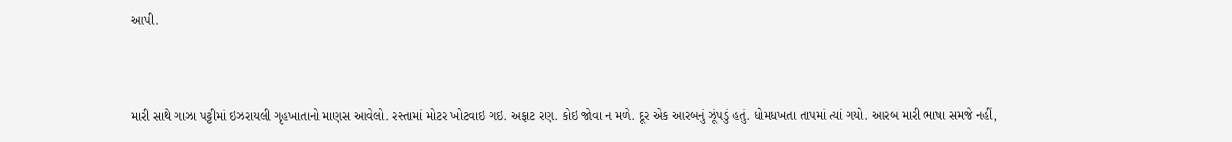આપી.



મારી સાથે ગાઝા પટ્ટીમાં ઇઝરાયલી ગૃહખાતાનો માણસ આવેલો. રસ્તામાં મોટર ખોટવાઇ ગઇ. અફાટ રણ. કોઇ જોવા ન મળે. દૂર એક આરબનું ઝૂંપડું હતું. ધોમધખતા તાપમાં ત્યાં ગયો. આરબ મારી ભાષા સમજે નહીં,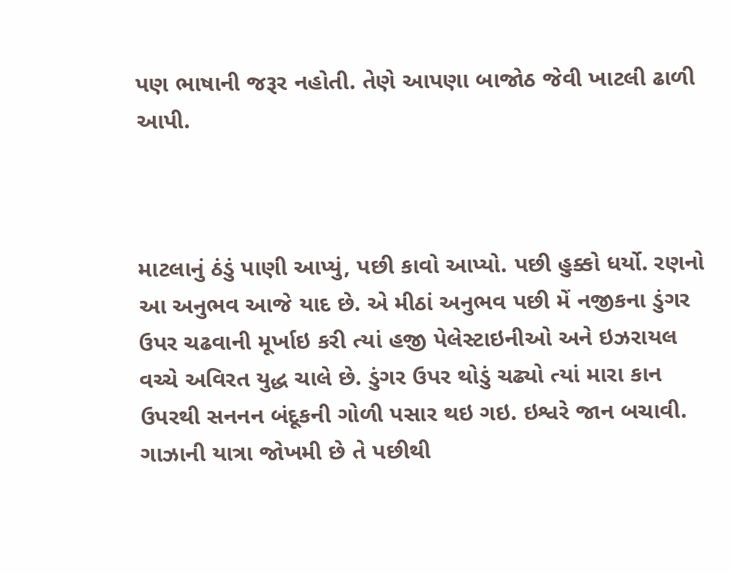પણ ભાષાની જરૂર નહોતી. તેણે આપણા બાજોઠ જેવી ખાટલી ઢાળી આપી.



માટલાનું ઠંડું પાણી આપ્યું, પછી કાવો આપ્યો. પછી હુક્કો ધર્યો. રણનો આ અનુભવ આજે યાદ છે. એ મીઠાં અનુભવ પછી મેં નજીકના ડુંગર ઉપર ચઢવાની મૂર્ખાઇ કરી ત્યાં હજી પેલેસ્ટાઇનીઓ અને ઇઝરાયલ વચ્ચે અવિરત યુદ્ધ ચાલે છે. ડુંગર ઉપર થોડું ચઢ્યો ત્યાં મારા કાન ઉપરથી સનનન બંદૂકની ગોળી પસાર થઇ ગઇ. ઇશ્વરે જાન બચાવી. ગાઝાની યાત્રા જોખમી છે તે પછીથી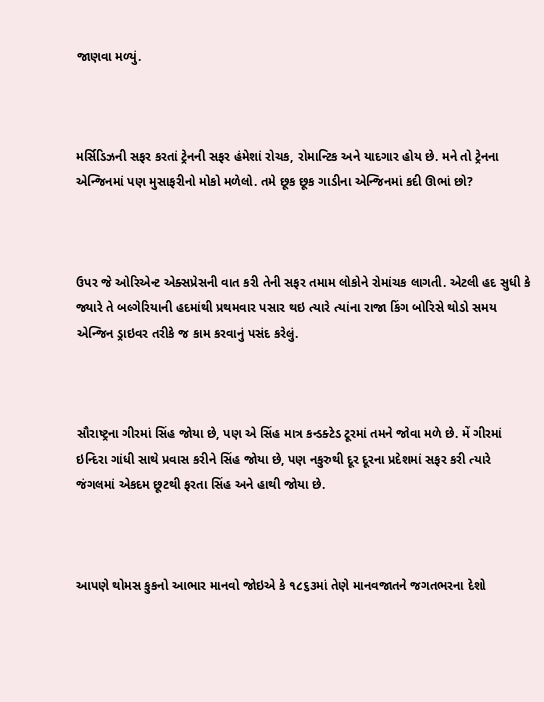જાણવા મળ્યું.



મર્સિડિઝની સફર કરતાં ટ્રેનની સફર હંમેશાં રોચક, રોમાન્ટિક અને યાદગાર હોય છે. મને તો ટ્રેનના એન્જિનમાં પણ મુસાફરીનો મોકો મળેલો. તમે છૂક છૂક ગાડીના એન્જિનમાં કદી ઊભાં છો?



ઉપર જે ઓરિએન્ટ એક્સપ્રેસની વાત કરી તેની સફર તમામ લોકોને રોમાંચક લાગતી. એટલી હદ સુધી કે જ્યારે તે બલ્ગેરિયાની હદમાંથી પ્રથમવાર પસાર થઇ ત્યારે ત્યાંના રાજા કિંગ બોરિસે થોડો સમય એન્જિન ડ્રાઇવર તરીકે જ કામ કરવાનું પસંદ કરેલું.



સૌરાષ્ટ્રના ગીરમાં સિંહ જોયા છે, પણ એ સિંહ માત્ર કન્ડક્ટેડ ટૂરમાં તમને જોવા મળે છે. મેં ગીરમાં ઇન્દિરા ગાંધી સાથે પ્રવાસ કરીને સિંહ જોયા છે, પણ નકુરુથી દૂર દૂરના પ્રદેશમાં સફર કરી ત્યારે જંગલમાં એકદમ છૂટથી ફરતા સિંહ અને હાથી જોયા છે.



આપણે થોમસ કુકનો આભાર માનવો જોઇએ કે ૧૮૬૩માં તેણે માનવજાતને જગતભરના દેશો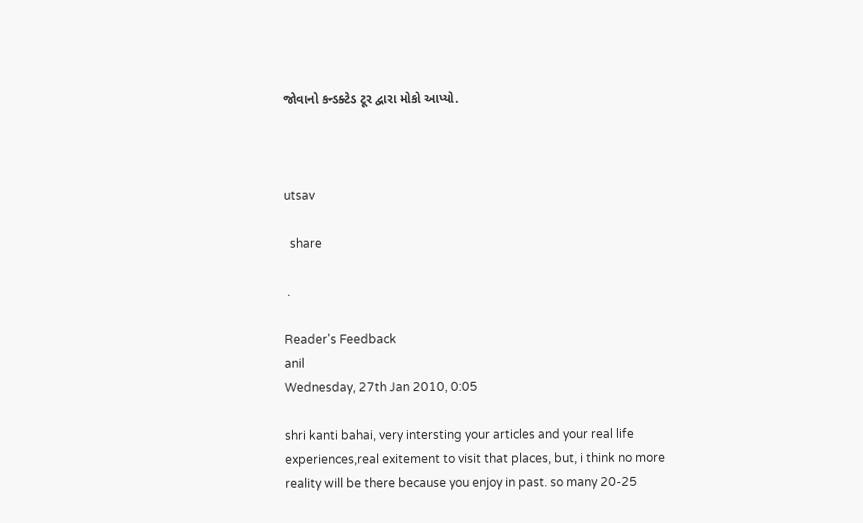જોવાનો કન્ડક્ટેડ ટૂર દ્વારા મોકો આપ્યો.



utsav

  share

 .

Reader's Feedback
anil
Wednesday, 27th Jan 2010, 0:05

shri kanti bahai, very intersting your articles and your real life experiences,real exitement to visit that places, but, i think no more reality will be there because you enjoy in past. so many 20-25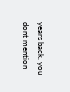years back. you dont mention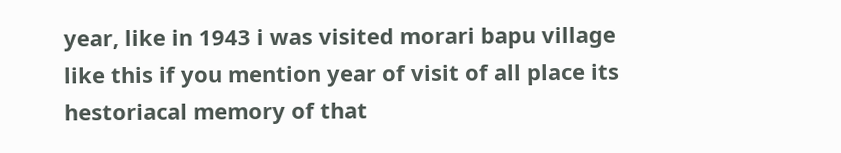year, like in 1943 i was visited morari bapu village like this if you mention year of visit of all place its hestoriacal memory of that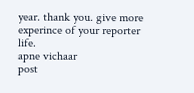year. thank you. give more experince of your reporter life.
apne vichaar
post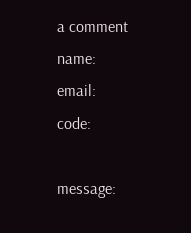a comment
name:
email:
code:

message: